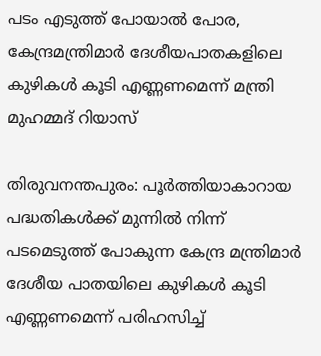പടം എടുത്ത് പോയാല്‍ പോര, കേന്ദ്രമന്ത്രിമാര്‍ ദേശീയപാതകളിലെ കുഴികള്‍ കൂടി എണ്ണണമെന്ന് മന്ത്രി മുഹമ്മദ് റിയാസ്‌

തിരുവനന്തപുരം: പൂര്‍ത്തിയാകാറായ പദ്ധതികള്‍ക്ക് മുന്നില്‍ നിന്ന് പടമെടുത്ത് പോകുന്ന കേന്ദ്ര മന്ത്രിമാര്‍ ദേശീയ പാതയിലെ കുഴികള്‍ കൂടി എണ്ണണമെന്ന് പരിഹസിച്ച്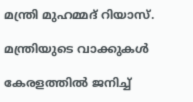മന്ത്രി മുഹമ്മദ് റിയാസ്.

മന്ത്രിയുടെ വാക്കുകള്‍

കേരളത്തില്‍ ജനിച്ച്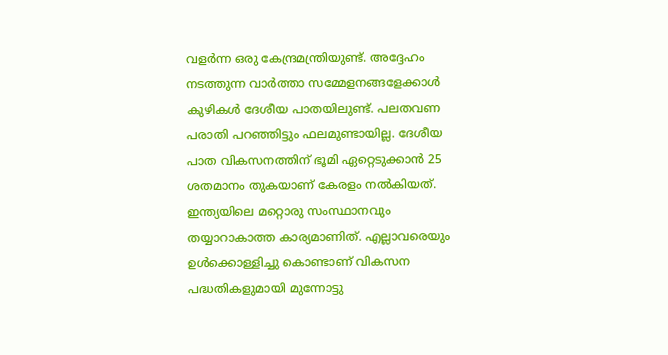വളര്‍ന്ന ഒരു കേന്ദ്രമന്ത്രിയുണ്ട്. അദ്ദേഹം നടത്തുന്ന വാര്‍ത്താ സമ്മേളനങ്ങളേക്കാള്‍ കുഴികള്‍ ദേശീയ പാതയിലുണ്ട്. പലതവണ പരാതി പറഞ്ഞിട്ടും ഫലമുണ്ടായില്ല. ദേശീയ പാത വികസനത്തിന് ഭൂമി ഏറ്റെടുക്കാന്‍ 25 ശതമാനം തുകയാണ് കേരളം നല്‍കിയത്. ഇന്ത്യയിലെ മറ്റൊരു സംസ്ഥാനവും തയ്യാറാകാത്ത കാര്യമാണിത്. എല്ലാവരെയും ഉള്‍ക്കൊള്ളിച്ചു കൊണ്ടാണ് വികസന പദ്ധതികളുമായി മുന്നോട്ടു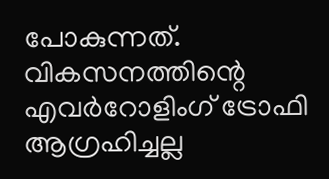പോകുന്നത്. വികസനത്തിന്റെ എവര്‍റോളിംഗ് ട്രോഫി ആഗ്രഹിച്ചല്ല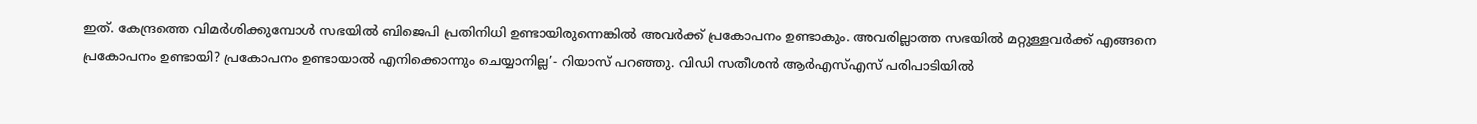ഇത്. കേന്ദ്രത്തെ വിമര്‍ശിക്കുമ്പോള്‍ സഭയില്‍ ബിജെപി പ്രതിനിധി ഉണ്ടായിരുന്നെങ്കില്‍ അവര്‍ക്ക് പ്രകോപനം ഉണ്ടാകും. അവരില്ലാത്ത സഭയില്‍ മറ്റുള്ളവര്‍ക്ക് എങ്ങനെ പ്രകോപനം ഉണ്ടായി? പ്രകോപനം ഉണ്ടായാല്‍ എനിക്കൊന്നും ചെയ്യാനില്ല’- റിയാസ് പറഞ്ഞു. വിഡി സതീശന്‍ ആര്‍എസ്എസ് പരിപാടിയില്‍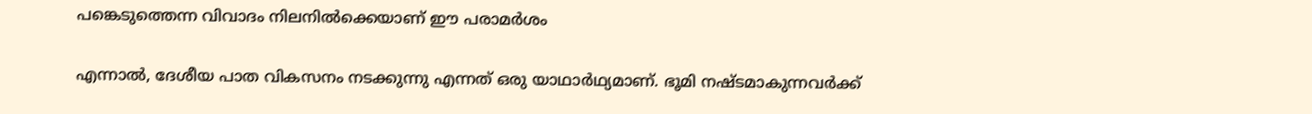പങ്കെടുത്തെന്ന വിവാദം നിലനില്‍ക്കെയാണ് ഈ പരാമര്‍ശം

എന്നാല്‍, ദേശീയ പാത വികസനം നടക്കുന്നു എന്നത് ഒരു യാഥാര്‍ഥ്യമാണ്. ഭൂമി നഷ്ടമാകുന്നവര്‍ക്ക്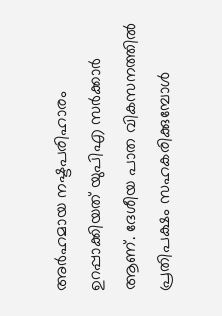അര്‍ഹമായ നഷ്ടപരിഹാരം ഉറപ്പാക്കിയത് യുപിഎ സര്‍ക്കാര്‍ ആണ്. ദേശീയ പാത വികസനത്തില്‍ പ്രതിപക്ഷം സഹകരിക്കുമ്പോള്‍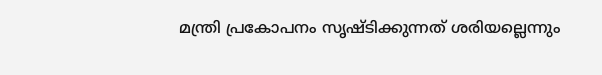മന്ത്രി പ്രകോപനം സൃഷ്ടിക്കുന്നത് ശരിയല്ലെന്നും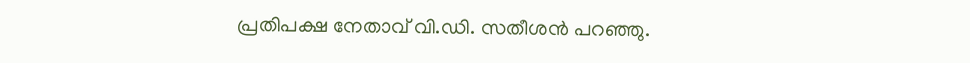പ്രതിപക്ഷ നേതാവ് വി.ഡി. സതീശന്‍ പറഞ്ഞു.